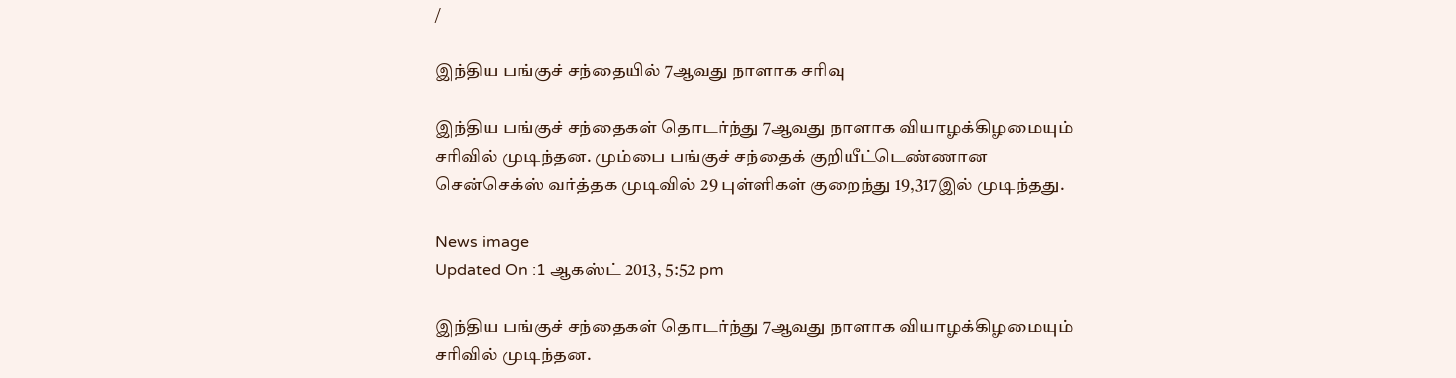/

இந்திய பங்குச் சந்தையில் 7ஆவது நாளாக சரிவு

இந்திய பங்குச் சந்தைகள் தொடர்ந்து 7ஆவது நாளாக வியாழக்கிழமையும் சரிவில் முடிந்தன. மும்பை பங்குச் சந்தைக் குறியீட்டெண்ணான சென்செக்ஸ் வர்த்தக முடிவில் 29 புள்ளிகள் குறைந்து 19,317இல் முடிந்தது.

News image
Updated On :1 ஆகஸ்ட் 2013, 5:52 pm

இந்திய பங்குச் சந்தைகள் தொடர்ந்து 7ஆவது நாளாக வியாழக்கிழமையும் சரிவில் முடிந்தன.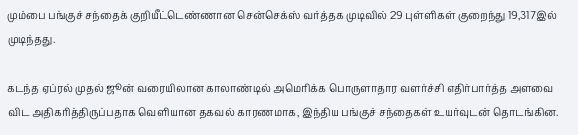மும்பை பங்குச் சந்தைக் குறியீட்டெண்ணான சென்செக்ஸ் வர்த்தக முடிவில் 29 புள்ளிகள் குறைந்து 19,317இல் முடிந்தது.

கடந்த ஏப்ரல் முதல் ஜூன் வரையிலான காலாண்டில் அமெரிக்க பொருளாதார வளர்ச்சி எதிர்பார்த்த அளவை விட அதிகரித்திருப்பதாக வெளியான தகவல் காரணமாக, இந்திய பங்குச் சந்தைகள் உயர்வுடன் தொடங்கின.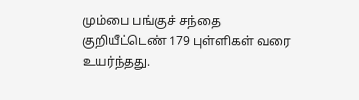மும்பை பங்குச் சந்தை குறியீட்டெண் 179 புள்ளிகள் வரை உயர்ந்தது.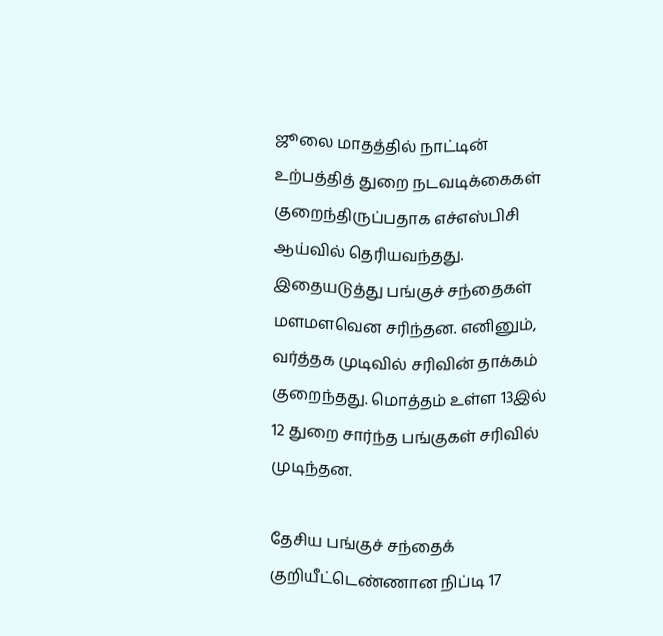ஜூலை மாதத்தில் நாட்டின் உற்பத்தித் துறை நடவடிக்கைகள் குறைந்திருப்பதாக எச்எஸ்பிசி ஆய்வில் தெரியவந்தது. இதையடுத்து பங்குச் சந்தைகள் மளமளவென சரிந்தன. எனினும், வர்த்தக முடிவில் சரிவின் தாக்கம் குறைந்தது. மொத்தம் உள்ள 13இல் 12 துறை சார்ந்த பங்குகள் சரிவில் முடிந்தன.

தேசிய பங்குச் சந்தைக் குறியீட்டெண்ணான நிப்டி 17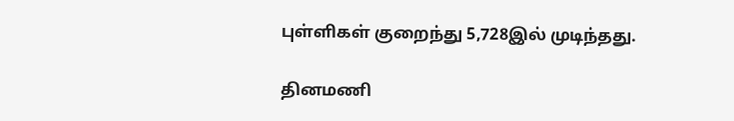புள்ளிகள் குறைந்து 5,728இல் முடிந்தது.

தினமணி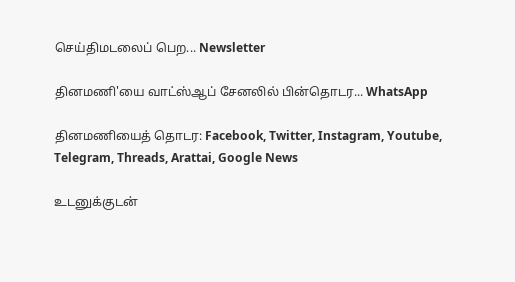செய்திமடலைப் பெற... Newsletter

தினமணி'யை வாட்ஸ்ஆப் சேனலில் பின்தொடர... WhatsApp

தினமணியைத் தொடர: Facebook, Twitter, Instagram, Youtube, Telegram, Threads, Arattai, Google News

உடனுக்குடன்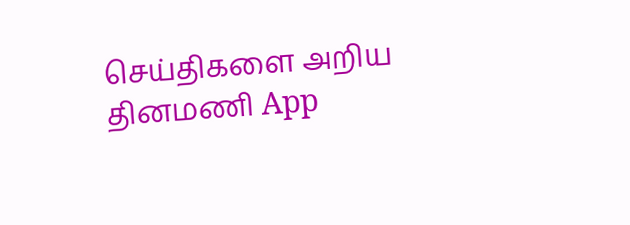செய்திகளை அறிய தினமணி App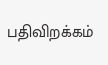பதிவிறக்கம்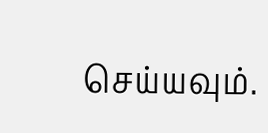செய்யவும்.